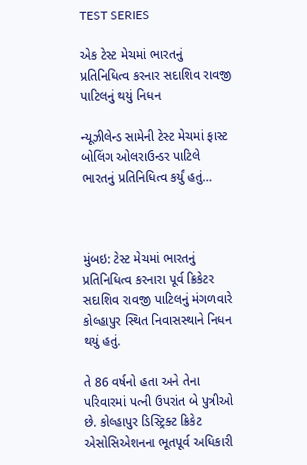TEST SERIES

એક ટેસ્ટ મેચમાં ભારતનું પ્રતિનિધિત્વ કરનાર સદાશિવ રાવજી પાટિલનું થયું નિધન

ન્યૂઝીલેન્ડ સામેની ટેસ્ટ મેચમાં ફાસ્ટ બોલિંગ ઓલરાઉન્ડર પાટિલે ભારતનું પ્રતિનિધિત્વ કર્યું હતું…



મુંબઇ: ટેસ્ટ મેચમાં ભારતનું પ્રતિનિધિત્વ કરનારા પૂર્વ ક્રિકેટર સદાશિવ રાવજી પાટિલનું મંગળવારે કોલ્હાપુર સ્થિત નિવાસસ્થાને નિધન થયું હતું.

તે 86 વર્ષનો હતા અને તેના પરિવારમાં પત્ની ઉપરાંત બે પુત્રીઓ છે. કોલ્હાપુર ડિસ્ટ્રિક્ટ ક્રિકેટ એસોસિએશનના ભૂતપૂર્વ અધિકારી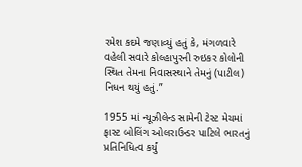રમેશ કદમે જણાવ્યું હતું કે, મંગળવારે વહેલી સવારે કોલ્હાપુરની રુઇકર કોલોની સ્થિત તેમના નિવાસસ્થાને તેમનું (પાટીલ) નિધન થયું હતું.”

1955 માં ન્યૂઝીલેન્ડ સામેની ટેસ્ટ મેચમાં ફાસ્ટ બોલિંગ ઓલરાઉન્ડર પાટિલે ભારતનું પ્રતિનિધિત્વ કર્યું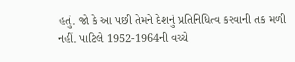હતું. જો કે આ પછી તેમને દેશનું પ્રતિનિધિત્વ કરવાની તક મળી નહીં. પાટિલે 1952-1964ની વચ્ચે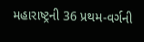મહારાષ્ટ્રની 36 પ્રથમ-વર્ગની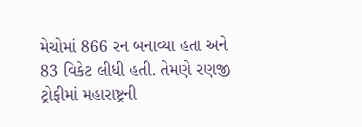મેચોમાં 866 રન બનાવ્યા હતા અને 83 વિકેટ લીધી હતી. તેમણે રણજી ટ્રોફીમાં મહારાષ્ટ્રની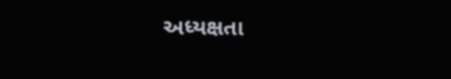અધ્યક્ષતા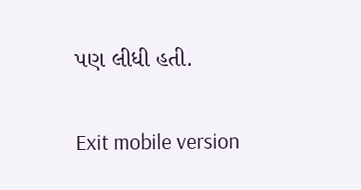પણ લીધી હતી.

Exit mobile version